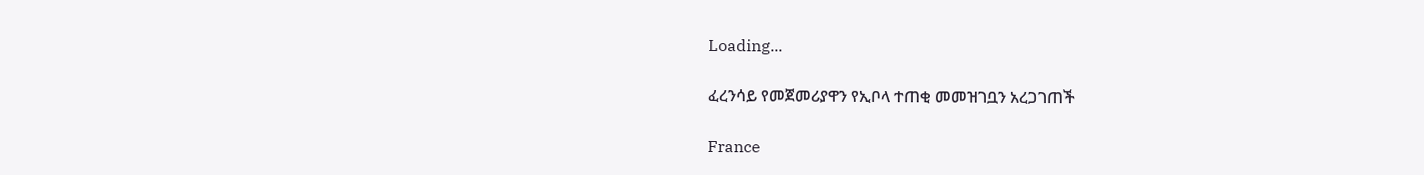Loading...

ፈረንሳይ የመጀመሪያዋን የኢቦላ ተጠቂ መመዝገቧን አረጋገጠች

France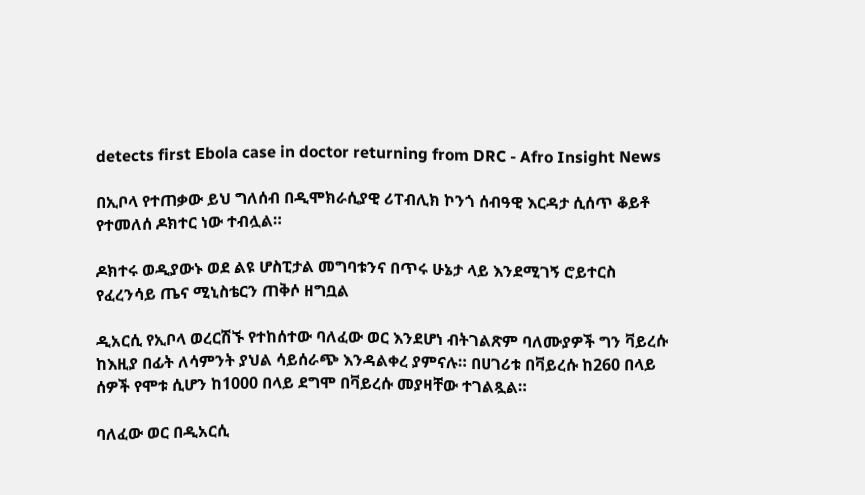detects first Ebola case in doctor returning from DRC - Afro Insight News

በኢቦላ የተጠቃው ይህ ግለሰብ በዲሞክራሲያዊ ሪፐብሊክ ኮንጎ ሰብዓዊ እርዳታ ሲሰጥ ቆይቶ የተመለሰ ዶክተር ነው ተብሏል።

ዶክተሩ ወዲያውኑ ወደ ልዩ ሆስፒታል መግባቱንና በጥሩ ሁኔታ ላይ እንደሚገኝ ሮይተርስ የፈረንሳይ ጤና ሚኒስቴርን ጠቅሶ ዘግቧል

ዲአርሲ የኢቦላ ወረርሽኙ የተከሰተው ባለፈው ወር እንደሆነ ብትገልጽም ባለሙያዎች ግን ቫይረሱ ከእዚያ በፊት ለሳምንት ያህል ሳይሰራጭ እንዳልቀረ ያምናሉ። በሀገሪቱ በቫይረሱ ከ260 በላይ ሰዎች የሞቱ ሲሆን ከ1000 በላይ ደግሞ በቫይረሱ መያዛቸው ተገልጿል።

ባለፈው ወር በዲአርሲ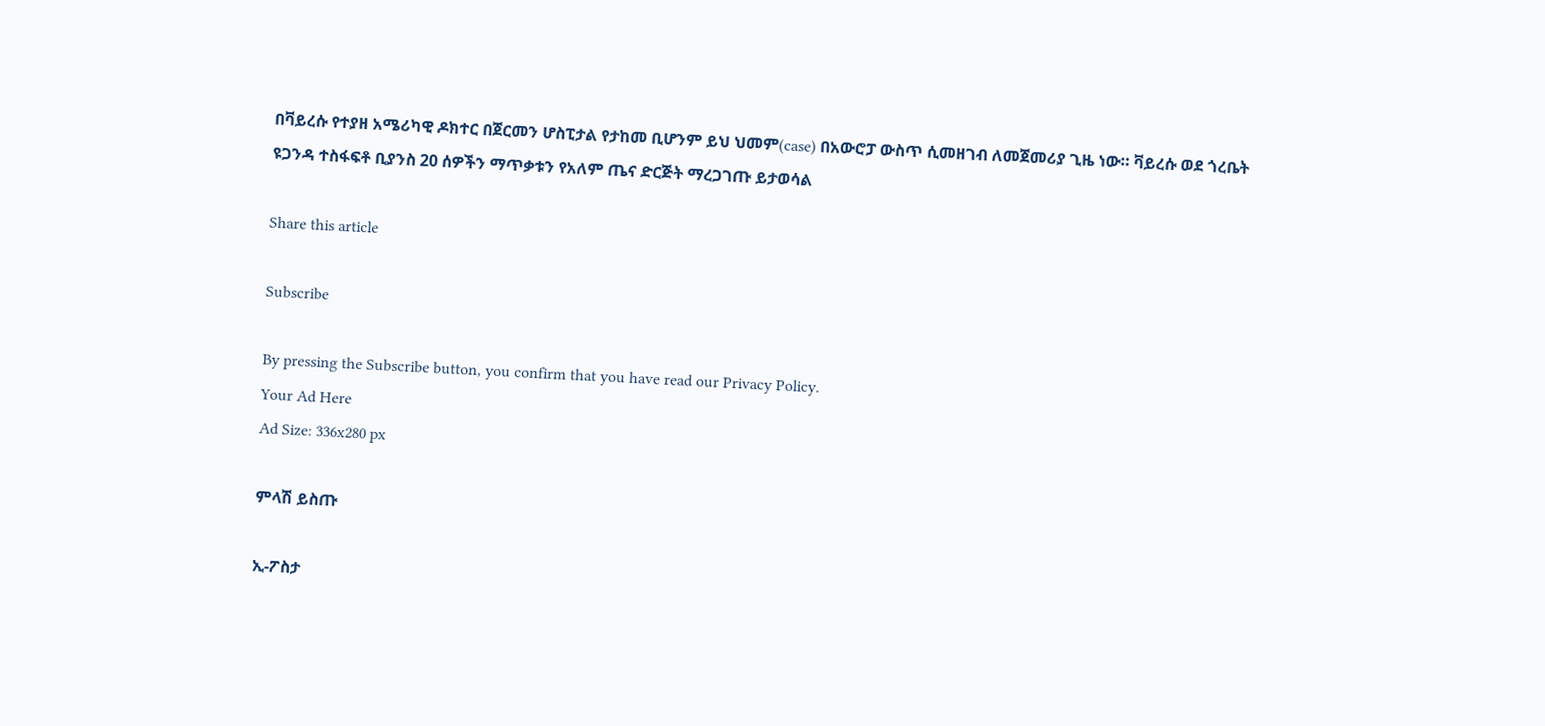በቫይረሱ የተያዘ አሜሪካዊ ዶክተር በጀርመን ሆስፒታል የታከመ ቢሆንም ይህ ህመም(case) በአውሮፓ ውስጥ ሲመዘገብ ለመጀመሪያ ጊዜ ነው። ቫይረሱ ወደ ጎረቤት ዩጋንዳ ተስፋፍቶ ቢያንስ 20 ሰዎችን ማጥቃቱን የአለም ጤና ድርጅት ማረጋገጡ ይታወሳል

Share this article

Subscribe

By pressing the Subscribe button, you confirm that you have read our Privacy Policy.
Your Ad Here
Ad Size: 336x280 px

ምላሽ ይስጡ

ኢ-ፖስታ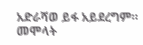አድራሻወ ይፋ አይደረግም። መሞላት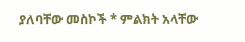ያለባቸው መስኮች * ምልክት አላቸው